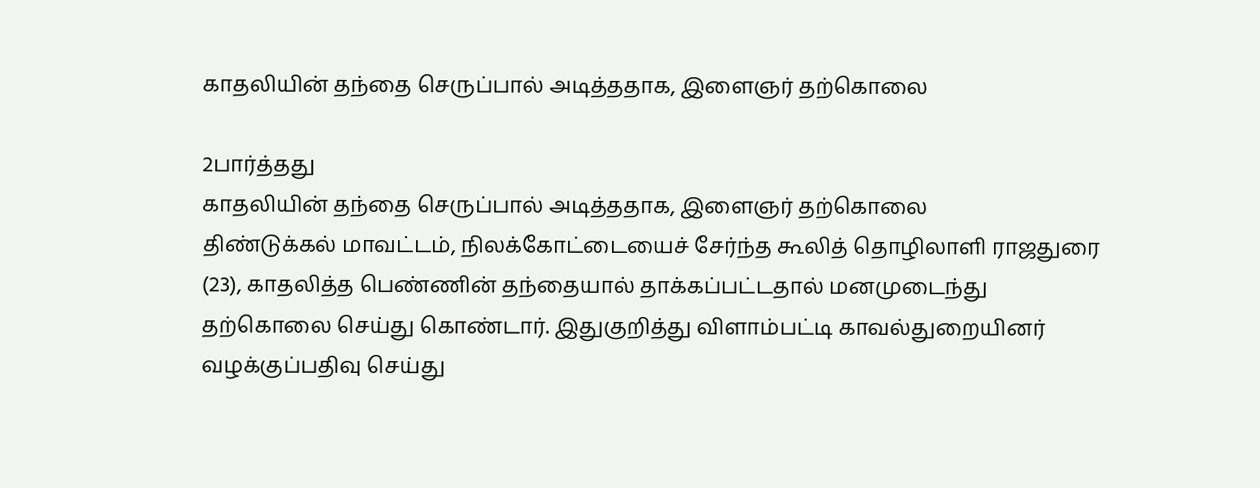காதலியின் தந்தை செருப்பால் அடித்ததாக, இளைஞர் தற்கொலை

2பார்த்தது
காதலியின் தந்தை செருப்பால் அடித்ததாக, இளைஞர் தற்கொலை
திண்டுக்கல் மாவட்டம், நிலக்கோட்டையைச் சேர்ந்த கூலித் தொழிலாளி ராஜதுரை (23), காதலித்த பெண்ணின் தந்தையால் தாக்கப்பட்டதால் மனமுடைந்து தற்கொலை செய்து கொண்டார். இதுகுறித்து விளாம்பட்டி காவல்துறையினர் வழக்குப்பதிவு செய்து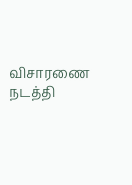விசாரணை நடத்தி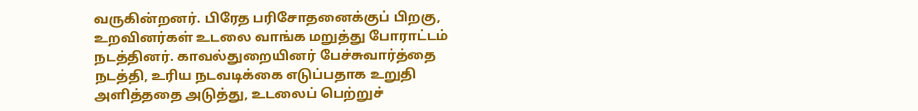வருகின்றனர். பிரேத பரிசோதனைக்குப் பிறகு, உறவினர்கள் உடலை வாங்க மறுத்து போராட்டம் நடத்தினர். காவல்துறையினர் பேச்சுவார்த்தை நடத்தி, உரிய நடவடிக்கை எடுப்பதாக உறுதி அளித்ததை அடுத்து, உடலைப் பெற்றுச்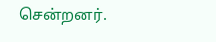சென்றனர்.